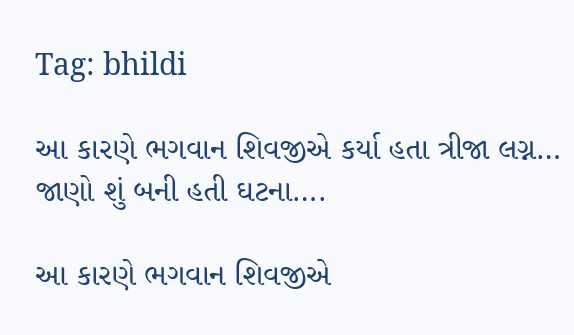Tag: bhildi

આ કારણે ભગવાન શિવજીએ કર્યા હતા ત્રીજા લગ્ન…  જાણો શું બની હતી ઘટના….

આ કારણે ભગવાન શિવજીએ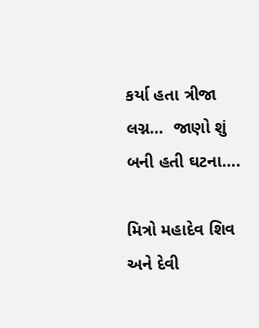કર્યા હતા ત્રીજા લગ્ન…  જાણો શું બની હતી ઘટના….

મિત્રો મહાદેવ શિવ અને દેવી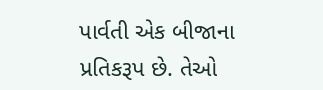પાર્વતી એક બીજાના પ્રતિકરૂપ છે. તેઓ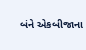બંને એકબીજાના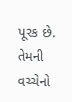પૂરક છે. તેમની વચ્ચેનો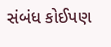સંબંધ કોઈપણ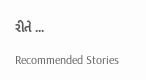રીતે ...

Recommended Stories